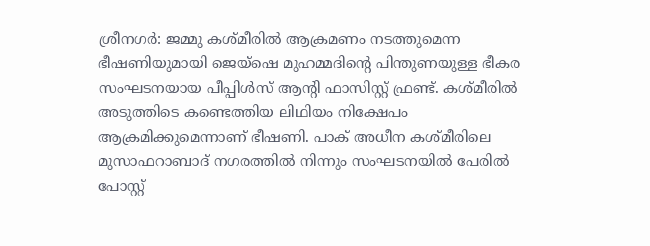ശ്രീനഗർ: ജമ്മു കശ്മീരിൽ ആക്രമണം നടത്തുമെന്ന ഭീഷണിയുമായി ജെയ്ഷെ മുഹമ്മദിന്റെ പിന്തുണയുള്ള ഭീകര സംഘടനയായ പീപ്പിൾസ് ആന്റി ഫാസിസ്റ്റ് ഫ്രണ്ട്. കശ്മീരിൽ അടുത്തിടെ കണ്ടെത്തിയ ലിഥിയം നിക്ഷേപം ആക്രമിക്കുമെന്നാണ് ഭീഷണി. പാക് അധീന കശ്മീരിലെ മുസാഫറാബാദ് നഗരത്തിൽ നിന്നും സംഘടനയിൽ പേരിൽ പോസ്റ്റ്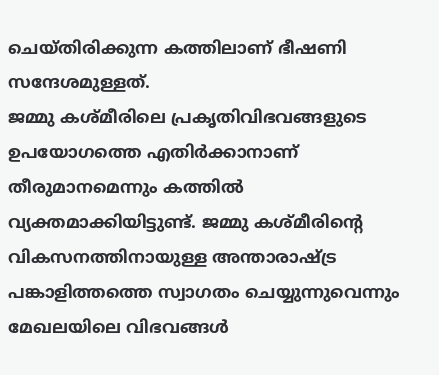ചെയ്തിരിക്കുന്ന കത്തിലാണ് ഭീഷണി സന്ദേശമുള്ളത്.
ജമ്മു കശ്മീരിലെ പ്രകൃതിവിഭവങ്ങളുടെ ഉപയോഗത്തെ എതിർക്കാനാണ് തീരുമാനമെന്നും കത്തിൽ വ്യക്തമാക്കിയിട്ടുണ്ട്. ജമ്മു കശ്മീരിന്റെ വികസനത്തിനായുള്ള അന്താരാഷ്ട്ര പങ്കാളിത്തത്തെ സ്വാഗതം ചെയ്യുന്നുവെന്നും മേഖലയിലെ വിഭവങ്ങൾ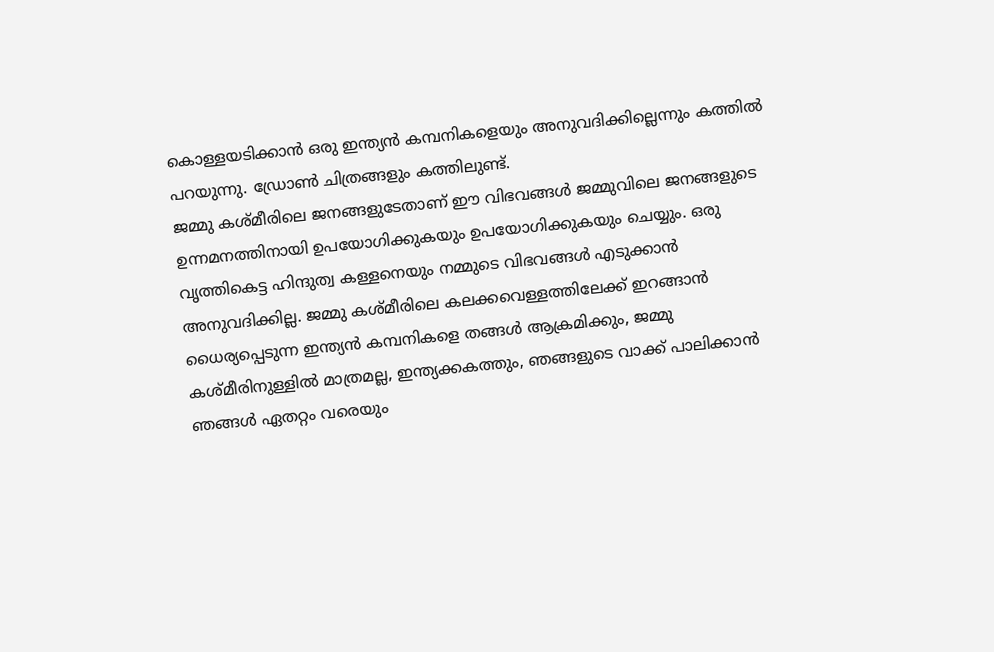കൊള്ളയടിക്കാൻ ഒരു ഇന്ത്യൻ കമ്പനികളെയും അനുവദിക്കില്ലെന്നും കത്തിൽ പറയുന്നു. ഡ്രോൺ ചിത്രങ്ങളും കത്തിലുണ്ട്.
ജമ്മു കശ്മീരിലെ ജനങ്ങളുടേതാണ് ഈ വിഭവങ്ങൾ ജമ്മുവിലെ ജനങ്ങളുടെ ഉന്നമനത്തിനായി ഉപയോഗിക്കുകയും ഉപയോഗിക്കുകയും ചെയ്യും. ഒരു വൃത്തികെട്ട ഹിന്ദുത്വ കള്ളനെയും നമ്മുടെ വിഭവങ്ങൾ എടുക്കാൻ അനുവദിക്കില്ല. ജമ്മു കശ്മീരിലെ കലക്കവെള്ളത്തിലേക്ക് ഇറങ്ങാൻ ധൈര്യപ്പെടുന്ന ഇന്ത്യൻ കമ്പനികളെ തങ്ങൾ ആക്രമിക്കും, ജമ്മു കശ്മീരിനുള്ളിൽ മാത്രമല്ല, ഇന്ത്യക്കകത്തും, ഞങ്ങളുടെ വാക്ക് പാലിക്കാൻ ഞങ്ങൾ ഏതറ്റം വരെയും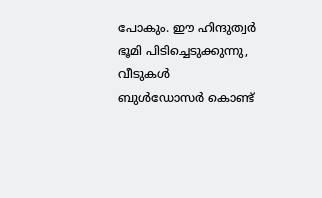പോകും. ഈ ഹിന്ദുത്വർ ഭൂമി പിടിച്ചെടുക്കുന്നു, വീടുകൾ ബുൾഡോസർ കൊണ്ട്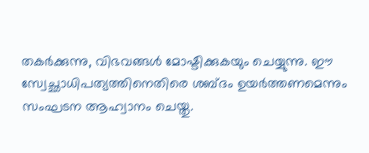തകർക്കുന്നു, വിഭവങ്ങൾ മോഷ്ടിക്കുകയും ചെയ്യുന്നു. ഈ സ്വേച്ഛാധിപത്യത്തിനെതിരെ ശബ്ദം ഉയർത്തണമെന്നും സംഘടന ആഹ്വാനം ചെയ്തു.